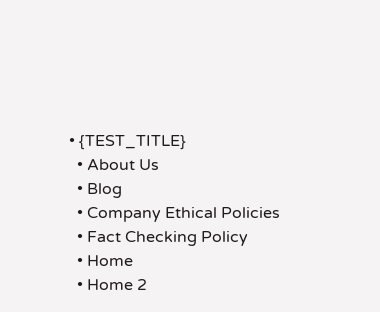• {TEST_TITLE}
  • About Us
  • Blog
  • Company Ethical Policies
  • Fact Checking Policy
  • Home
  • Home 2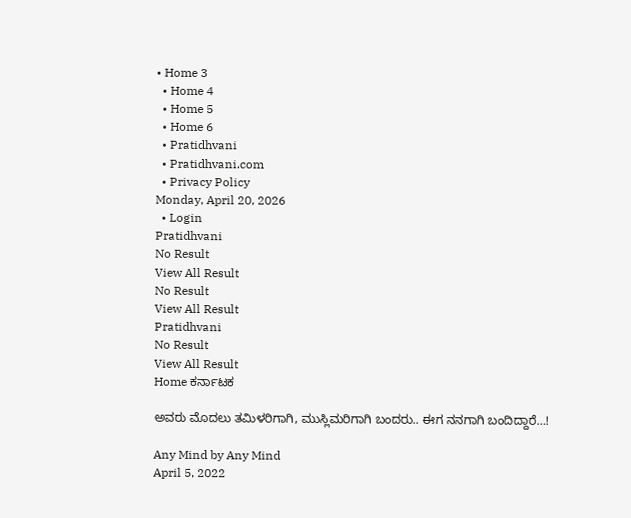• Home 3
  • Home 4
  • Home 5
  • Home 6
  • Pratidhvani
  • Pratidhvani.com
  • Privacy Policy
Monday, April 20, 2026
  • Login
Pratidhvani
No Result
View All Result
No Result
View All Result
Pratidhvani
No Result
View All Result
Home ಕರ್ನಾಟಕ

ಅವರು ಮೊದಲು ತಮಿಳರಿಗಾಗಿ, ಮುಸ್ಲಿಮರಿಗಾಗಿ ಬಂದರು.. ಈಗ ನನಗಾಗಿ ಬಂದಿದ್ದಾರೆ…!

Any Mind by Any Mind
April 5, 2022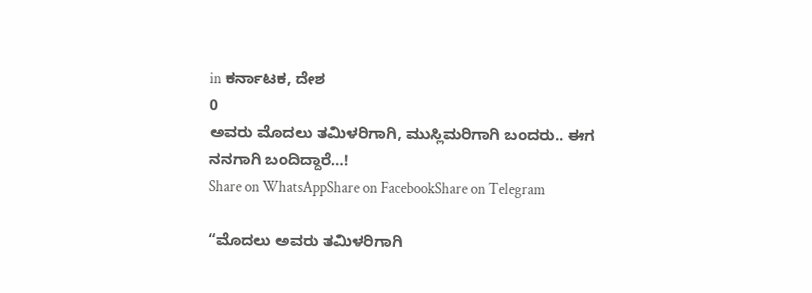in ಕರ್ನಾಟಕ, ದೇಶ
0
ಅವರು ಮೊದಲು ತಮಿಳರಿಗಾಗಿ, ಮುಸ್ಲಿಮರಿಗಾಗಿ ಬಂದರು.. ಈಗ ನನಗಾಗಿ ಬಂದಿದ್ದಾರೆ…!
Share on WhatsAppShare on FacebookShare on Telegram

“ಮೊದಲು ಅವರು ತಮಿಳರಿಗಾಗಿ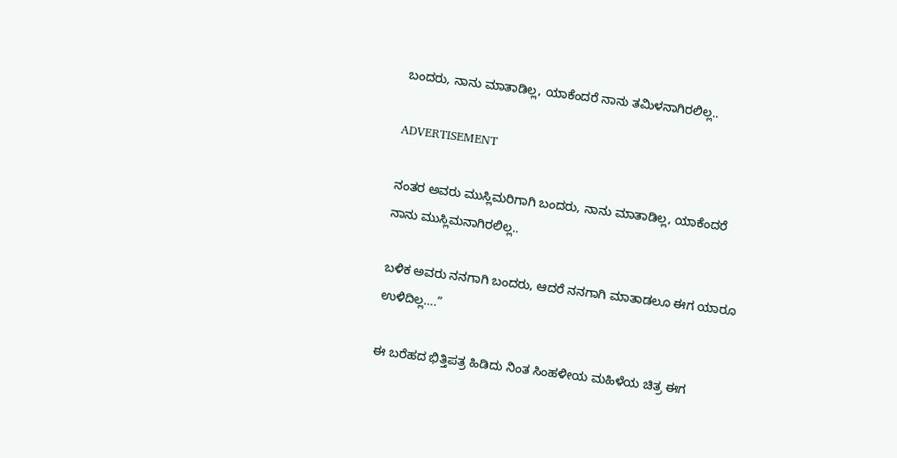ಬಂದರು, ನಾನು ಮಾತಾಡಿಲ್ಲ, ಯಾಕೆಂದರೆ ನಾನು ತಮಿಳನಾಗಿರಲಿಲ್ಲ..

ADVERTISEMENT

ನಂತರ ಅವರು ಮುಸ್ಲಿಮರಿಗಾಗಿ ಬಂದರು, ನಾನು ಮಾತಾಡಿಲ್ಲ, ಯಾಕೆಂದರೆ ನಾನು ಮುಸ್ಲಿಮನಾಗಿರಲಿಲ್ಲ..

ಬಳಿಕ ಅವರು ನನಗಾಗಿ ಬಂದರು, ಆದರೆ ನನಗಾಗಿ ಮಾತಾಡಲೂ ಈಗ ಯಾರೂ ಉಳಿದಿಲ್ಲ….”

ಈ ಬರೆಹದ ಭಿತ್ತಿಪತ್ರ ಹಿಡಿದು ನಿಂತ ಸಿಂಹಳೀಯ ಮಹಿಳೆಯ ಚಿತ್ರ ಈಗ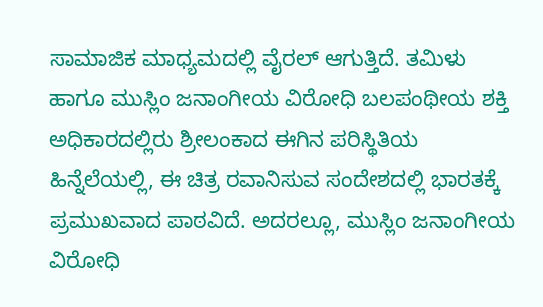ಸಾಮಾಜಿಕ ಮಾಧ್ಯಮದಲ್ಲಿ ವೈರಲ್‌ ಆಗುತ್ತಿದೆ. ತಮಿಳು ಹಾಗೂ ಮುಸ್ಲಿಂ ಜನಾಂಗೀಯ ವಿರೋಧಿ ಬಲಪಂಥೀಯ ಶಕ್ತಿ ಅಧಿಕಾರದಲ್ಲಿರು ಶ್ರೀಲಂಕಾದ ಈಗಿನ ಪರಿಸ್ಥಿತಿಯ ಹಿನ್ನೆಲೆಯಲ್ಲಿ, ಈ ಚಿತ್ರ ರವಾನಿಸುವ ಸಂದೇಶದಲ್ಲಿ ಭಾರತಕ್ಕೆ ಪ್ರಮುಖವಾದ ಪಾಠವಿದೆ. ಅದರಲ್ಲೂ, ಮುಸ್ಲಿಂ ಜನಾಂಗೀಯ ವಿರೋಧಿ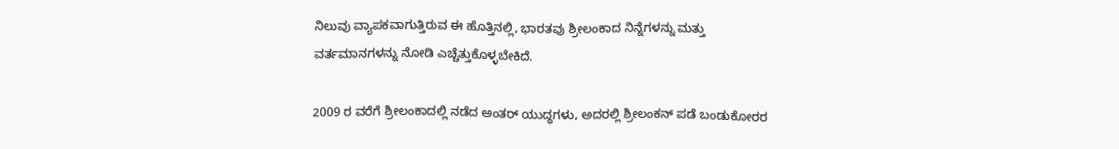ನಿಲುವು ವ್ಯಾಪಕವಾಗುತ್ತಿರುವ ಈ ಹೊತ್ತಿನಲ್ಲಿ, ಭಾರತವು ಶ್ರೀಲಂಕಾದ ನಿನ್ನೆಗಳನ್ನು ಮತ್ತು ವರ್ತಮಾನಗಳನ್ನು ನೋಡಿ ಎಚ್ಚೆತ್ತುಕೊಳ್ಳಬೇಕಿದೆ.

2009 ರ ವರೆಗೆ ಶ್ರೀಲಂಕಾದಲ್ಲಿ ನಡೆದ ಅಂತರ್‌ ಯುದ್ಧಗಳು, ಅದರಲ್ಲಿ ಶ್ರೀಲಂಕನ್‌ ಪಡೆ ಬಂಡುಕೋರರ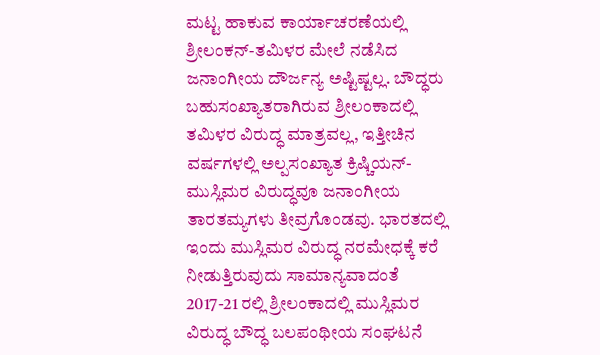ಮಟ್ಟ ಹಾಕುವ ಕಾರ್ಯಾಚರಣೆಯಲ್ಲಿ ಶ್ರೀಲಂಕನ್-ತಮಿಳರ ಮೇಲೆ ನಡೆಸಿದ ಜನಾಂಗೀಯ ದೌರ್ಜನ್ಯ ಅಷ್ಟಿಷ್ಟಲ್ಲ. ಬೌದ್ಧರು ಬಹುಸಂಖ್ಯಾತರಾಗಿರುವ ಶ್ರೀಲಂಕಾದಲ್ಲಿ ತಮಿಳರ ವಿರುದ್ಧ ಮಾತ್ರವಲ್ಲ, ಇತ್ತೀಚಿನ ವರ್ಷಗಳಲ್ಲಿ ಅಲ್ಪಸಂಖ್ಯಾತ ಕ್ರಿಷ್ಚಿಯನ್-ಮುಸ್ಲಿಮರ ವಿರುದ್ಧವೂ ಜನಾಂಗೀಯ ತಾರತಮ್ಯಗಳು ತೀವ್ರಗೊಂಡವು. ಭಾರತದಲ್ಲಿ ಇಂದು ಮುಸ್ಲಿಮರ ವಿರುದ್ಧ ನರಮೇಧಕ್ಕೆ ಕರೆ ನೀಡುತ್ತಿರುವುದು ಸಾಮಾನ್ಯವಾದಂತೆ 2017-21 ರಲ್ಲಿ ಶ್ರೀಲಂಕಾದಲ್ಲಿ ಮುಸ್ಲಿಮರ ವಿರುದ್ಧ ಬೌದ್ಧ ಬಲಪಂಥೀಯ ಸಂಘಟನೆ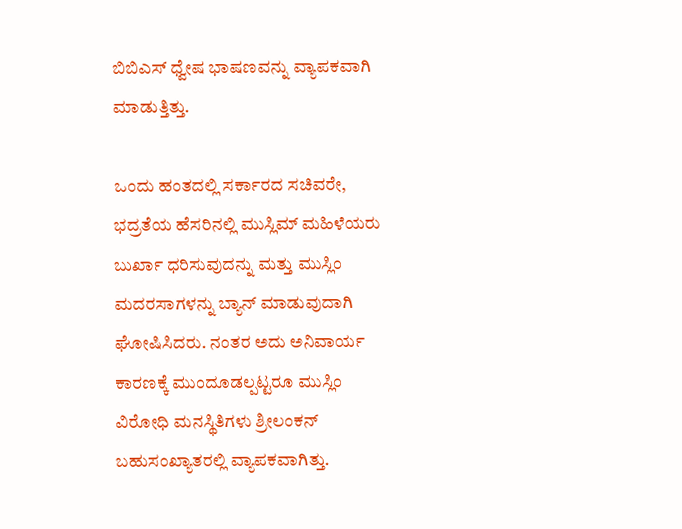ಬಿಬಿಎಸ್‌ ಧ್ವೇಷ ಭಾಷಣವನ್ನು ವ್ಯಾಪಕವಾಗಿ ಮಾಡುತ್ತಿತ್ತು.

ಒಂದು ಹಂತದಲ್ಲಿ ಸರ್ಕಾರದ ಸಚಿವರೇ, ಭದ್ರತೆಯ ಹೆಸರಿನಲ್ಲಿ ಮುಸ್ಲಿಮ್‌ ಮಹಿಳೆಯರು ಬುರ್ಖಾ ಧರಿಸುವುದನ್ನು ಮತ್ತು ಮುಸ್ಲಿಂ ಮದರಸಾಗಳನ್ನು ಬ್ಯಾನ್‌ ಮಾಡುವುದಾಗಿ ಘೋಷಿಸಿದರು. ನಂತರ ಅದು ಅನಿವಾರ್ಯ ಕಾರಣಕ್ಕೆ ಮುಂದೂಡಲ್ಪಟ್ಟರೂ ಮುಸ್ಲಿಂ ವಿರೋಧಿ ಮನಸ್ಥಿತಿಗಳು ಶ್ರೀಲಂಕನ್‌ ಬಹುಸಂಖ್ಯಾತರಲ್ಲಿ ವ್ಯಾಪಕವಾಗಿತ್ತು.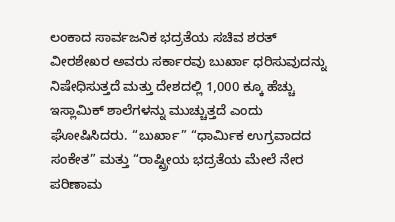ಲಂಕಾದ ಸಾರ್ವಜನಿಕ ಭದ್ರತೆಯ ಸಚಿವ ಶರತ್ ವೀರಶೇಖರ ಅವರು ಸರ್ಕಾರವು ಬುರ್ಖಾ ಧರಿಸುವುದನ್ನು ನಿಷೇಧಿಸುತ್ತದೆ ಮತ್ತು ದೇಶದಲ್ಲಿ 1,000 ಕ್ಕೂ ಹೆಚ್ಚು ಇಸ್ಲಾಮಿಕ್ ಶಾಲೆಗಳನ್ನು ಮುಚ್ಚುತ್ತದೆ ಎಂದು ಘೋಷಿಸಿದರು. “ಬುರ್ಖಾ” “ಧಾರ್ಮಿಕ ಉಗ್ರವಾದದ ಸಂಕೇತ” ಮತ್ತು “ರಾಷ್ಟ್ರೀಯ ಭದ್ರತೆಯ ಮೇಲೆ ನೇರ ಪರಿಣಾಮ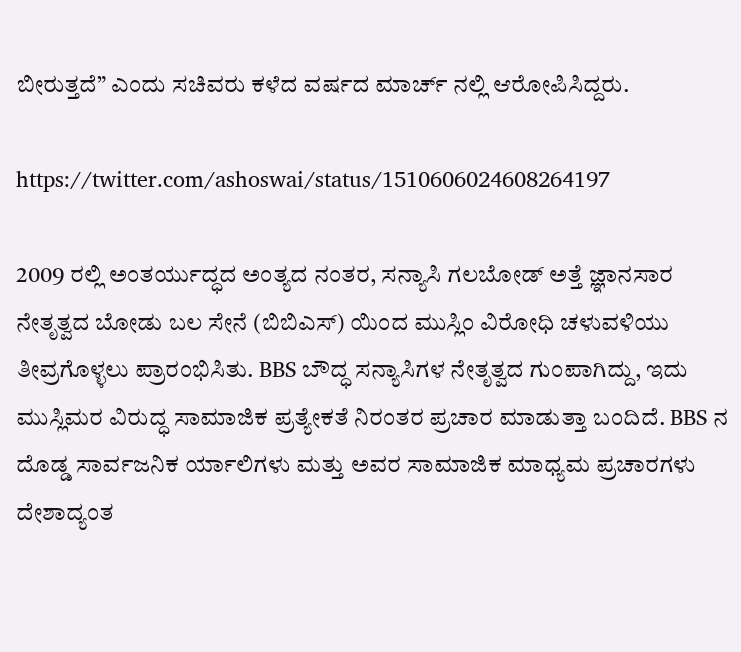ಬೀರುತ್ತದೆ” ಎಂದು ಸಚಿವರು ಕಳೆದ ವರ್ಷದ ಮಾರ್ಚ್‌ ನಲ್ಲಿ ಆರೋಪಿಸಿದ್ದರು.

https://twitter.com/ashoswai/status/1510606024608264197

2009 ರಲ್ಲಿ ಅಂತರ್ಯುದ್ಧದ ಅಂತ್ಯದ ನಂತರ, ಸನ್ಯಾಸಿ ಗಲಬೋಡ್ ಅತ್ತೆ ಜ್ಞಾನಸಾರ ನೇತೃತ್ವದ ಬೋಡು ಬಲ ಸೇನೆ (ಬಿಬಿಎಸ್) ಯಿಂದ ಮುಸ್ಲಿಂ ವಿರೋಧಿ ಚಳುವಳಿಯು ತೀವ್ರಗೊಳ್ಳಲು ಪ್ರಾರಂಭಿಸಿತು. BBS ಬೌದ್ಧ ಸನ್ಯಾಸಿಗಳ ನೇತೃತ್ವದ ಗುಂಪಾಗಿದ್ದು, ಇದು ಮುಸ್ಲಿಮರ ವಿರುದ್ಧ ಸಾಮಾಜಿಕ ಪ್ರತ್ಯೇಕತೆ ನಿರಂತರ ಪ್ರಚಾರ ಮಾಡುತ್ತಾ ಬಂದಿದೆ. BBS ನ ದೊಡ್ಡ ಸಾರ್ವಜನಿಕ ರ್ಯಾಲಿಗಳು ಮತ್ತು ಅವರ ಸಾಮಾಜಿಕ ಮಾಧ್ಯಮ ಪ್ರಚಾರಗಳು ದೇಶಾದ್ಯಂತ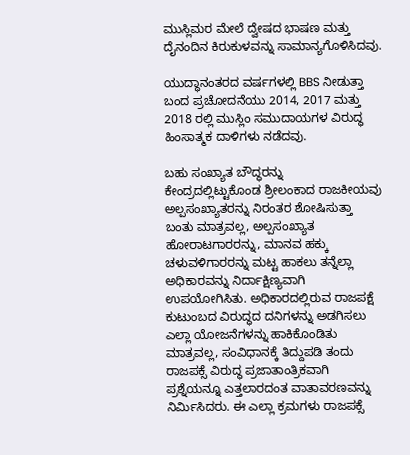ಮುಸ್ಲಿಮರ ಮೇಲೆ ದ್ವೇಷದ ಭಾಷಣ ಮತ್ತು ದೈನಂದಿನ ಕಿರುಕುಳವನ್ನು ಸಾಮಾನ್ಯಗೊಳಿಸಿದವು.

ಯುದ್ಧಾನಂತರದ ವರ್ಷಗಳಲ್ಲಿ BBS ನೀಡುತ್ತಾ ಬಂದ ಪ್ರಚೋದನೆಯು 2014, 2017 ಮತ್ತು 2018 ರಲ್ಲಿ ಮುಸ್ಲಿಂ ಸಮುದಾಯಗಳ ವಿರುದ್ಧ ಹಿಂಸಾತ್ಮಕ ದಾಳಿಗಳು ನಡೆದವು.

ಬಹು ಸಂಖ್ಯಾತ ಬೌದ್ಧರನ್ನು ಕೇಂದ್ರದಲ್ಲಿಟ್ಟುಕೊಂಡ ಶ್ರೀಲಂಕಾದ ರಾಜಕೀಯವು ಅಲ್ಪಸಂಖ್ಯಾತರನ್ನು ನಿರಂತರ ಶೋಷಿಸುತ್ತಾ ಬಂತು ಮಾತ್ರವಲ್ಲ, ಅಲ್ಪಸಂಖ್ಯಾತ ಹೋರಾಟಗಾರರನ್ನು, ಮಾನವ ಹಕ್ಕು ಚಳುವಳಿಗಾರರನ್ನು ಮಟ್ಟ ಹಾಕಲು ತನ್ನೆಲ್ಲಾ ಅಧಿಕಾರವನ್ನು ನಿರ್ದಾಕ್ಷಿಣ್ಯವಾಗಿ ಉಪಯೋಗಿಸಿತು. ಅಧಿಕಾರದಲ್ಲಿರುವ ರಾಜಪಕ್ಷೆ ಕುಟುಂಬದ ವಿರುದ್ಧದ ದನಿಗಳನ್ನು ಅಡಗಿಸಲು ಎಲ್ಲಾ ಯೋಜನೆಗಳನ್ನು ಹಾಕಿಕೊಂಡಿತು ಮಾತ್ರವಲ್ಲ, ಸಂವಿಧಾನಕ್ಕೆ ತಿದ್ದುಪಡಿ ತಂದು ರಾಜಪಕ್ಸೆ ವಿರುದ್ಧ ಪ್ರಜಾತಾಂತ್ರಿಕವಾಗಿ ಪ್ರಶ್ನೆಯನ್ನೂ ಎತ್ತಲಾರದಂತ ವಾತಾವರಣವನ್ನು ನಿರ್ಮಿಸಿದರು. ಈ ಎಲ್ಲಾ ಕ್ರಮಗಳು ರಾಜಪಕ್ಸೆ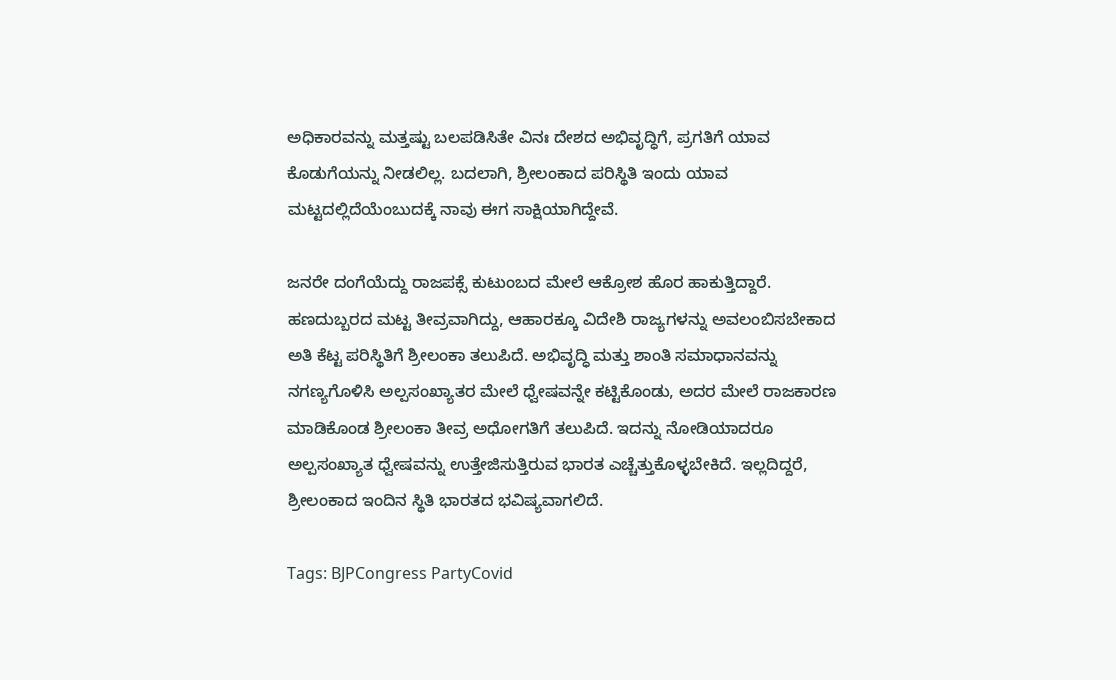ಅಧಿಕಾರವನ್ನು ಮತ್ತಷ್ಟು ಬಲಪಡಿಸಿತೇ ವಿನಃ ದೇಶದ ಅಭಿವೃದ್ಧಿಗೆ, ಪ್ರಗತಿಗೆ ಯಾವ ಕೊಡುಗೆಯನ್ನು ನೀಡಲಿಲ್ಲ. ಬದಲಾಗಿ, ಶ್ರೀಲಂಕಾದ ಪರಿಸ್ಥಿತಿ ಇಂದು ಯಾವ ಮಟ್ಟದಲ್ಲಿದೆಯೆಂಬುದಕ್ಕೆ ನಾವು ಈಗ ಸಾಕ್ಷಿಯಾಗಿದ್ದೇವೆ.

ಜನರೇ ದಂಗೆಯೆದ್ದು ರಾಜಪಕ್ಸೆ ಕುಟುಂಬದ ಮೇಲೆ ಆಕ್ರೋಶ ಹೊರ ಹಾಕುತ್ತಿದ್ದಾರೆ. ಹಣದುಬ್ಬರದ ಮಟ್ಟ ತೀವ್ರವಾಗಿದ್ದು, ಆಹಾರಕ್ಕೂ ವಿದೇಶಿ ರಾಜ್ಯಗಳನ್ನು ಅವಲಂಬಿಸಬೇಕಾದ ಅತಿ ಕೆಟ್ಟ ಪರಿಸ್ಥಿತಿಗೆ ಶ್ರೀಲಂಕಾ ತಲುಪಿದೆ. ಅಭಿವೃದ್ಧಿ ಮತ್ತು ಶಾಂತಿ ಸಮಾಧಾನವನ್ನು ನಗಣ್ಯಗೊಳಿಸಿ ಅಲ್ಪಸಂಖ್ಯಾತರ ಮೇಲೆ ಧ್ವೇಷವನ್ನೇ ಕಟ್ಟಿಕೊಂಡು, ಅದರ ಮೇಲೆ ರಾಜಕಾರಣ ಮಾಡಿಕೊಂಡ ಶ್ರೀಲಂಕಾ ತೀವ್ರ ಅಧೋಗತಿಗೆ ತಲುಪಿದೆ. ಇದನ್ನು ನೋಡಿಯಾದರೂ ಅಲ್ಪಸಂಖ್ಯಾತ ಧ್ವೇಷವನ್ನು ಉತ್ತೇಜಿಸುತ್ತಿರುವ ಭಾರತ ಎಚ್ಚೆತ್ತುಕೊಳ್ಳಬೇಕಿದೆ. ಇಲ್ಲದಿದ್ದರೆ, ಶ್ರೀಲಂಕಾದ ಇಂದಿನ ಸ್ಥಿತಿ ಭಾರತದ ಭವಿಷ್ಯವಾಗಲಿದೆ.

Tags: BJPCongress PartyCovid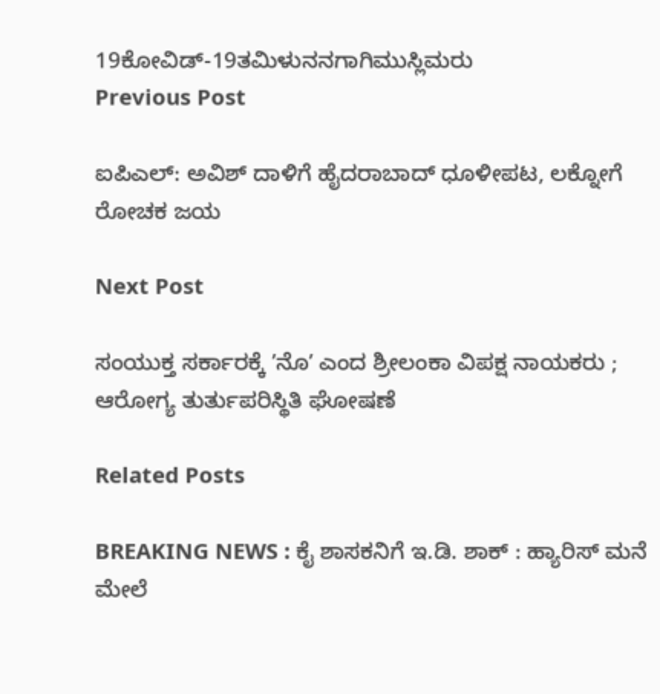19ಕೋವಿಡ್-19ತಮಿಳುನನಗಾಗಿಮುಸ್ಲಿಮರು
Previous Post

ಐಪಿಎಲ್: ಅವಿಶ್ ದಾಳಿಗೆ ಹೈದರಾಬಾದ್ ಧೂಳೀಪಟ, ಲಕ್ನೋಗೆ ರೋಚಕ ಜಯ

Next Post

ಸಂಯುಕ್ತ ಸರ್ಕಾರಕ್ಕೆ ʼನೊʼ ಎಂದ ಶ್ರೀಲಂಕಾ ವಿಪಕ್ಷ ನಾಯಕರು ; ಆರೋಗ್ಯ ತುರ್ತುಪರಿಸ್ಥಿತಿ ಘೋಷಣೆ

Related Posts

BREAKING NEWS : ಕೈ ಶಾಸಕನಿಗೆ ಇ.ಡಿ. ಶಾಕ್‌ : ಹ್ಯಾರಿಸ್‌ ಮನೆ ಮೇಲೆ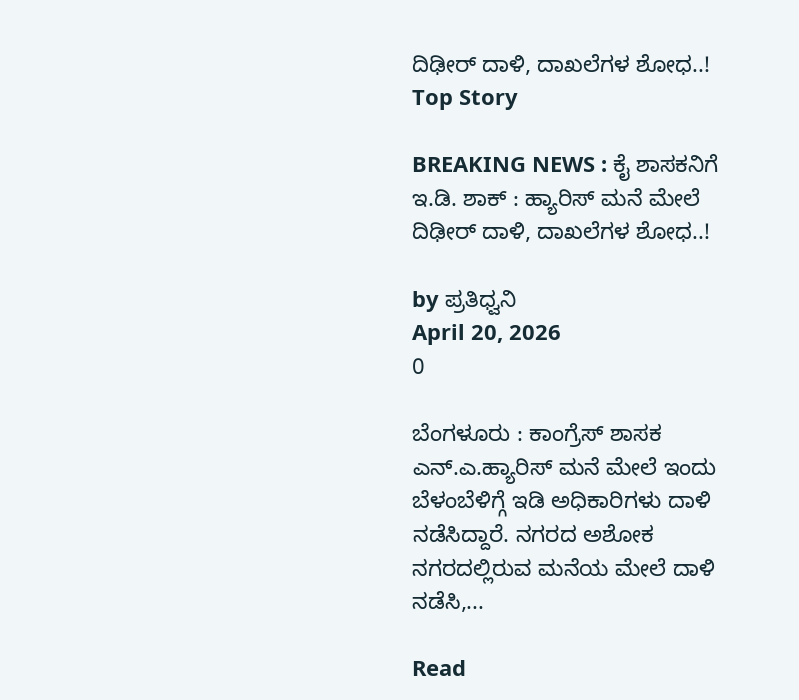ದಿಢೀರ್ ದಾಳಿ, ದಾಖಲೆಗಳ ಶೋಧ..!
Top Story

BREAKING NEWS : ಕೈ ಶಾಸಕನಿಗೆ ಇ.ಡಿ. ಶಾಕ್‌ : ಹ್ಯಾರಿಸ್‌ ಮನೆ ಮೇಲೆ ದಿಢೀರ್ ದಾಳಿ, ದಾಖಲೆಗಳ ಶೋಧ..!

by ಪ್ರತಿಧ್ವನಿ
April 20, 2026
0

ಬೆಂಗಳೂರು : ಕಾಂಗ್ರೆಸ್‌ ಶಾಸಕ ಎನ್.ಎ.ಹ್ಯಾರಿಸ್‌ ಮನೆ ಮೇಲೆ ಇಂದು ಬೆಳಂಬೆಳಿಗ್ಗೆ ಇಡಿ ಅಧಿಕಾರಿಗಳು ದಾಳಿ ನಡೆಸಿದ್ದಾರೆ. ನಗರದ ಅಶೋಕ ನಗರದಲ್ಲಿರುವ ಮನೆಯ ಮೇಲೆ ದಾಳಿ ನಡೆಸಿ,...

Read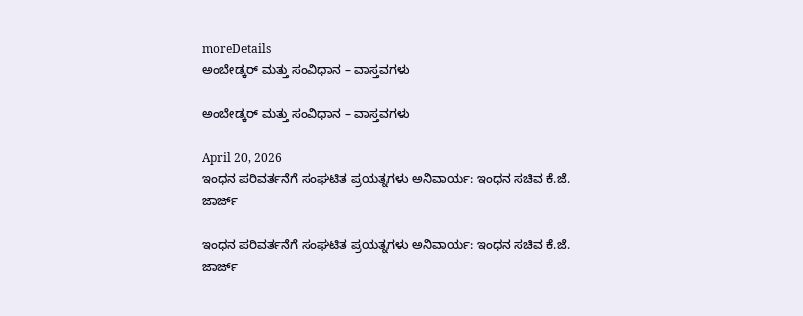moreDetails
ಅಂಬೇಡ್ಕರ್ ಮತ್ತು ಸಂವಿಧಾನ – ವಾಸ್ತವಗಳು

ಅಂಬೇಡ್ಕರ್ ಮತ್ತು ಸಂವಿಧಾನ – ವಾಸ್ತವಗಳು

April 20, 2026
ಇಂಧನ ಪರಿವರ್ತನೆಗೆ ಸಂಘಟಿತ ಪ್ರಯತ್ನಗಳು ಅನಿವಾರ್ಯ: ಇಂಧನ ಸಚಿವ ಕೆ.ಜೆ. ಜಾರ್ಜ್

ಇಂಧನ ಪರಿವರ್ತನೆಗೆ ಸಂಘಟಿತ ಪ್ರಯತ್ನಗಳು ಅನಿವಾರ್ಯ: ಇಂಧನ ಸಚಿವ ಕೆ.ಜೆ. ಜಾರ್ಜ್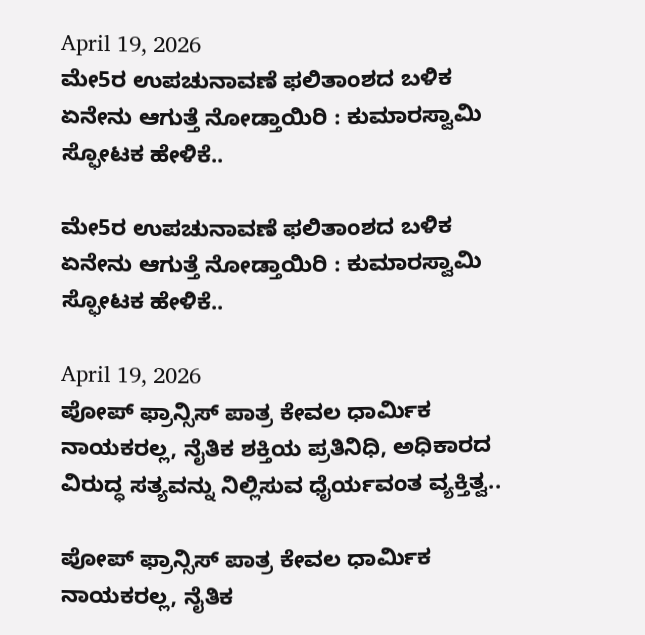April 19, 2026
ಮೇ5ರ ಉಪಚುನಾವಣೆ ಫಲಿತಾಂಶದ ಬಳಿಕ ಏನೇನು ಆಗುತ್ತೆ ನೋಡ್ತಾಯಿರಿ : ಕುಮಾರಸ್ವಾಮಿ ಸ್ಫೋಟಕ ಹೇಳಿಕೆ..

ಮೇ5ರ ಉಪಚುನಾವಣೆ ಫಲಿತಾಂಶದ ಬಳಿಕ ಏನೇನು ಆಗುತ್ತೆ ನೋಡ್ತಾಯಿರಿ : ಕುಮಾರಸ್ವಾಮಿ ಸ್ಫೋಟಕ ಹೇಳಿಕೆ..

April 19, 2026
ಪೋಪ್ ಫ್ರಾನ್ಸಿಸ್ ಪಾತ್ರ ಕೇವಲ ಧಾರ್ಮಿಕ ನಾಯಕರಲ್ಲ, ನೈತಿಕ ಶಕ್ತಿಯ ಪ್ರತಿನಿಧಿ, ಅಧಿಕಾರದ ವಿರುದ್ಧ ಸತ್ಯವನ್ನು ನಿಲ್ಲಿಸುವ ಧೈರ್ಯವಂತ ವ್ಯಕ್ತಿತ್ವ..

ಪೋಪ್ ಫ್ರಾನ್ಸಿಸ್ ಪಾತ್ರ ಕೇವಲ ಧಾರ್ಮಿಕ ನಾಯಕರಲ್ಲ, ನೈತಿಕ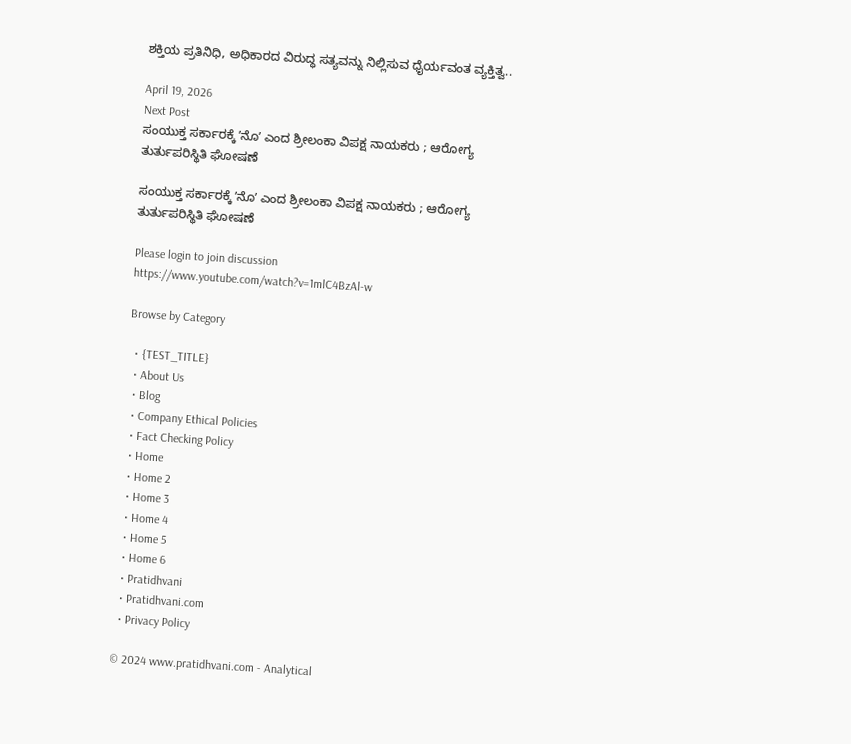ಶಕ್ತಿಯ ಪ್ರತಿನಿಧಿ, ಅಧಿಕಾರದ ವಿರುದ್ಧ ಸತ್ಯವನ್ನು ನಿಲ್ಲಿಸುವ ಧೈರ್ಯವಂತ ವ್ಯಕ್ತಿತ್ವ..

April 19, 2026
Next Post
ಸಂಯುಕ್ತ ಸರ್ಕಾರಕ್ಕೆ ʼನೊʼ ಎಂದ ಶ್ರೀಲಂಕಾ ವಿಪಕ್ಷ ನಾಯಕರು ; ಆರೋಗ್ಯ ತುರ್ತುಪರಿಸ್ಥಿತಿ ಘೋಷಣೆ

ಸಂಯುಕ್ತ ಸರ್ಕಾರಕ್ಕೆ ʼನೊʼ ಎಂದ ಶ್ರೀಲಂಕಾ ವಿಪಕ್ಷ ನಾಯಕರು ; ಆರೋಗ್ಯ ತುರ್ತುಪರಿಸ್ಥಿತಿ ಘೋಷಣೆ

Please login to join discussion
https://www.youtube.com/watch?v=1mlC4BzAl-w

Browse by Category

  • {TEST_TITLE}
  • About Us
  • Blog
  • Company Ethical Policies
  • Fact Checking Policy
  • Home
  • Home 2
  • Home 3
  • Home 4
  • Home 5
  • Home 6
  • Pratidhvani
  • Pratidhvani.com
  • Privacy Policy

© 2024 www.pratidhvani.com - Analytical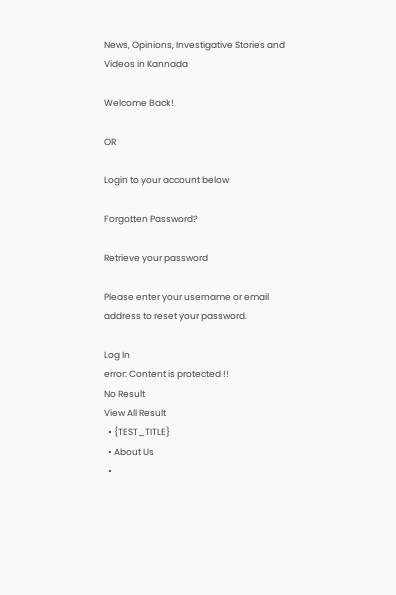News, Opinions, Investigative Stories and Videos in Kannada

Welcome Back!

OR

Login to your account below

Forgotten Password?

Retrieve your password

Please enter your username or email address to reset your password.

Log In
error: Content is protected !!
No Result
View All Result
  • {TEST_TITLE}
  • About Us
  •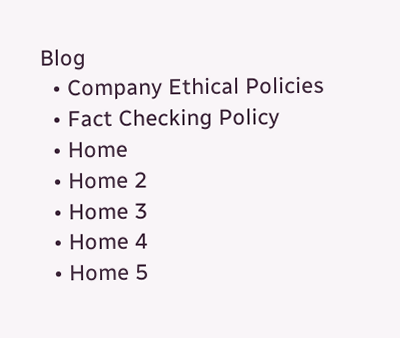Blog
  • Company Ethical Policies
  • Fact Checking Policy
  • Home
  • Home 2
  • Home 3
  • Home 4
  • Home 5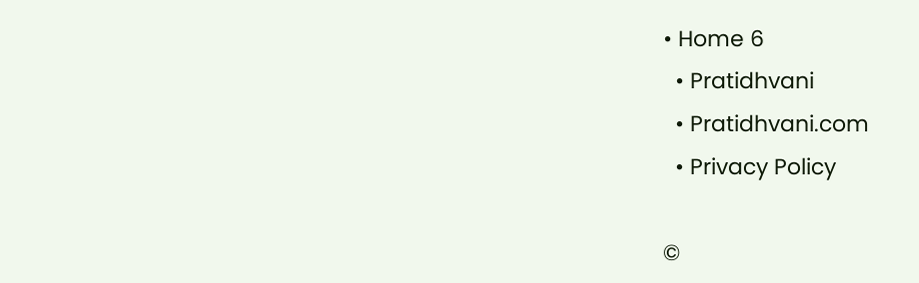• Home 6
  • Pratidhvani
  • Pratidhvani.com
  • Privacy Policy

©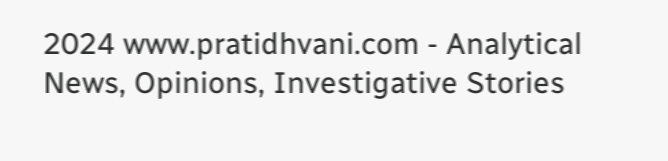2024 www.pratidhvani.com - Analytical News, Opinions, Investigative Stories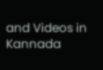and Videos in Kannada